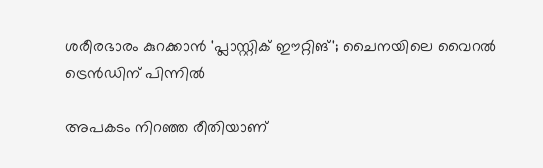ശരീരഭാരം കുറക്കാന്‍ 'പ്ലാസ്റ്റിക് ഈറ്റിങ്'; ചൈനയിലെ വൈറല്‍ ട്രെന്‍ഡിന് പിന്നില്‍

അപകടം നിറഞ്ഞ രീതിയാണ്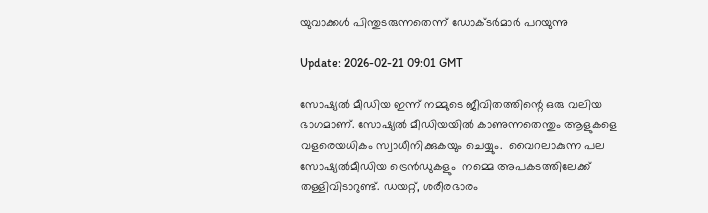യുവാക്കള്‍ പിന്തുടരുന്നതെന്ന് ഡോക്ടര്‍മാര്‍ പറയുന്നു

Update: 2026-02-21 09:01 GMT

സോഷ്യൽ മീഡിയ ഇന്ന് നമ്മുടെ ജീവിതത്തിന്റെ ഒരു വലിയ ഭാഗമാണ്. സോഷ്യല്‍ മീഡിയയില്‍ കാണുന്നതെന്തും ആളുകളെ വളരെയധികം സ്വാധീനിക്കുകയും ചെയ്യും.  വൈറലാകുന്ന പല സോഷ്യല്‍മീഡിയ ട്രെൻഡുകളും  നമ്മെ അപകടത്തിലേക്ക് തള്ളിവിടാറുണ്ട്. ഡയറ്റ്, ശരീരഭാരം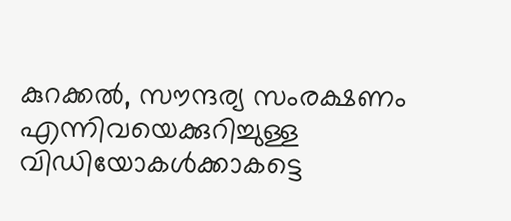കുറക്കല്‍, സൗന്ദര്യ സംരക്ഷണം എന്നിവയെക്കുറിച്ചുള്ള വിഡിയോകള്‍ക്കാകട്ടെ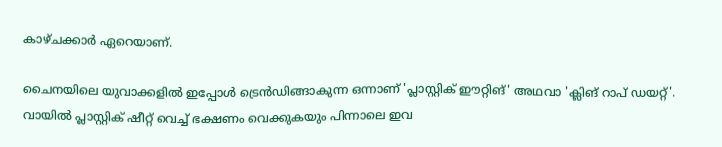കാഴ്ചക്കാര്‍ ഏറെയാണ്.

ചൈനയിലെ യുവാക്കളില്‍ ഇപ്പോള്‍ ട്രെന്‍ഡിങ്ങാകുന്ന ഒന്നാണ് 'പ്ലാസ്റ്റിക് ഈറ്റിങ്' അഥവാ 'ക്ലിങ് റാപ് ഡയറ്റ്'. വായിൽ പ്ലാസ്റ്റിക് ഷീറ്റ് വെച്ച് ഭക്ഷണം വെക്കുകയും പിന്നാലെ ഇവ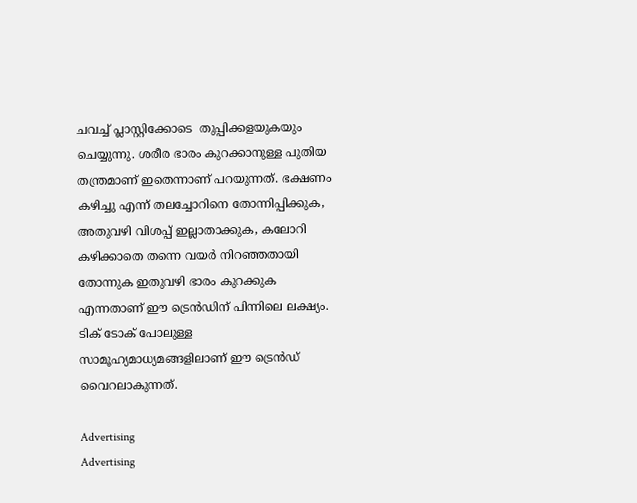ചവച്ച് പ്ലാസ്റ്റിക്കോടെ  തുപ്പിക്കളയുകയും ചെയ്യുന്നു. ശരീര ഭാരം കുറക്കാനുള്ള പുതിയ തന്ത്രമാണ് ഇതെന്നാണ് പറയുന്നത്. ഭക്ഷണം കഴിച്ചു എന്ന് തലച്ചോറിനെ തോന്നിപ്പിക്കുക, അതുവഴി വിശപ്പ് ഇല്ലാതാക്കുക, കലോറി കഴിക്കാതെ തന്നെ വയര്‍ നിറഞ്ഞതായി തോന്നുക ഇതുവഴി ഭാരം കുറക്കുക എന്നതാണ് ഈ ട്രെന്‍ഡിന് പിന്നിലെ ലക്ഷ്യം. ടിക് ടോക് പോലുള്ള സാമൂഹ്യമാധ്യമങ്ങളിലാണ് ഈ ട്രെന്‍ഡ് വൈറലാകുന്നത്.

Advertising
Advertising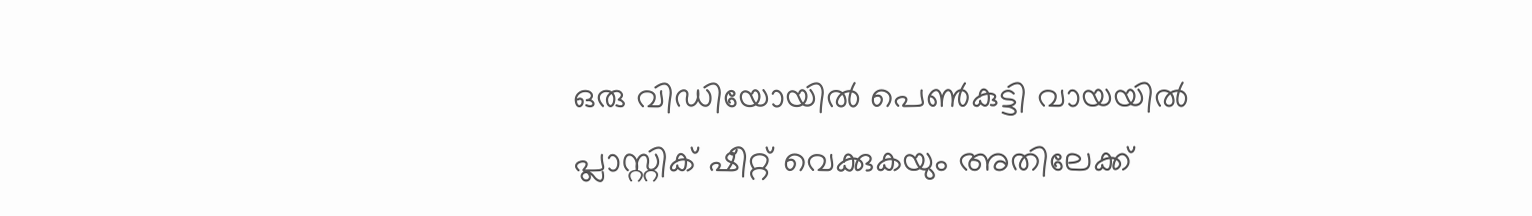ഒരു വിഡിയോയില്‍ പെണ്‍കുട്ടി വായയില്‍ പ്ലാസ്റ്റിക് ഷീറ്റ് വെക്കുകയും അതിലേക്ക്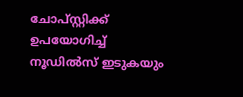ചോപ്സ്റ്റിക്ക് ഉപയോഗിച്ച് നൂഡിൽസ് ഇടുകയും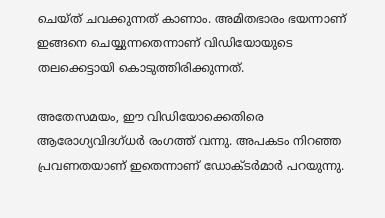ചെയ്ത് ചവക്കുന്നത് കാണാം. അമിതഭാരം ഭയന്നാണ് ഇങ്ങനെ ചെയ്യുന്നതെന്നാണ് വിഡിയോയുടെ തലക്കെട്ടായി കൊടുത്തിരിക്കുന്നത്.

അതേസമയം, ഈ വിഡിയോക്കെതിരെ ആരോഗ്യവിദഗ്ധര്‍ രംഗത്ത് വന്നു. അപകടം നിറഞ്ഞ പ്രവണതയാണ് ഇതെന്നാണ് ഡോക്ടര്‍മാര്‍ പറയുന്നു.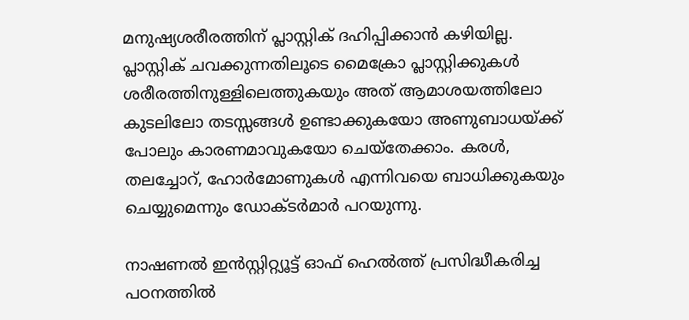മനുഷ്യശരീരത്തിന് പ്ലാസ്റ്റിക് ദഹിപ്പിക്കാൻ കഴിയില്ല. പ്ലാസ്റ്റിക് ചവക്കുന്നതിലൂടെ മൈക്രോ പ്ലാസ്റ്റിക്കുകള്‍ ശരീരത്തിനുള്ളിലെത്തുകയും അത് ആമാശയത്തിലോ കുടലിലോ തടസ്സങ്ങൾ ഉണ്ടാക്കുകയോ അണുബാധയ്ക്ക് പോലും കാരണമാവുകയോ ചെയ്തേക്കാം. കരൾ, തലച്ചോറ്, ഹോർമോണുകൾ എന്നിവയെ ബാധിക്കുകയും ചെയ്യുമെന്നും ഡോക്ടര്‍മാര്‍ പറയുന്നു.

നാഷണൽ ഇൻസ്റ്റിറ്റ്യൂട്ട് ഓഫ് ഹെൽത്ത് പ്രസിദ്ധീകരിച്ച പഠനത്തില്‍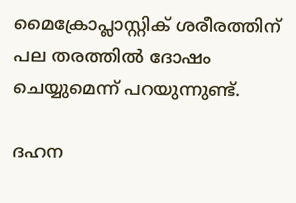മൈക്രോപ്ലാസ്റ്റിക് ശരീരത്തിന് പല തരത്തിൽ ദോഷം ചെയ്യുമെന്ന് പറയുന്നുണ്ട്.

ദഹന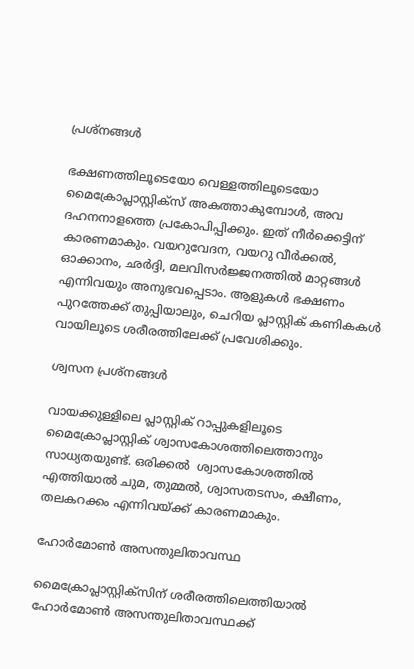പ്രശ്നങ്ങള്‍

ഭക്ഷണത്തിലൂടെയോ വെള്ളത്തിലൂടെയോ മൈക്രോപ്ലാസ്റ്റിക്സ് അകത്താകുമ്പോൾ, അവ ദഹനനാളത്തെ പ്രകോപിപ്പിക്കും. ഇത് നീര്‍ക്കെട്ടിന് കാരണമാകും. വയറുവേദന, വയറു വീർക്കൽ, ഓക്കാനം, ഛർദ്ദി, മലവിസർജ്ജനത്തില്‍ മാറ്റങ്ങൾ എന്നിവയും അനുഭവപ്പെടാം. ആളുകൾ ഭക്ഷണം പുറത്തേക്ക് തുപ്പിയാലും, ചെറിയ പ്ലാസ്റ്റിക് കണികകൾ വായിലൂടെ ശരീരത്തിലേക്ക് പ്രവേശിക്കും.

ശ്വസന പ്രശ്നങ്ങൾ

വായക്കുള്ളിലെ പ്ലാസ്റ്റിക് റാപ്പുകളിലൂടെ മൈക്രോപ്ലാസ്റ്റിക് ശ്വാസകോശത്തിലെത്താനും സാധ്യതയുണ്ട്. ഒരിക്കൽ  ശ്വാസകോശത്തിൽ  എത്തിയാൽ ചുമ, തുമ്മൽ, ശ്വാസതടസം, ക്ഷീണം, തലകറക്കം എന്നിവയ്ക്ക് കാരണമാകും.

ഹോർമോൺ അസന്തുലിതാവസ്ഥ

മൈക്രോപ്ലാസ്റ്റിക്സിന് ശരീരത്തിലെത്തിയാല്‍ ഹോര്‍മോണ്‍ അസന്തുലിതാവസ്ഥക്ക്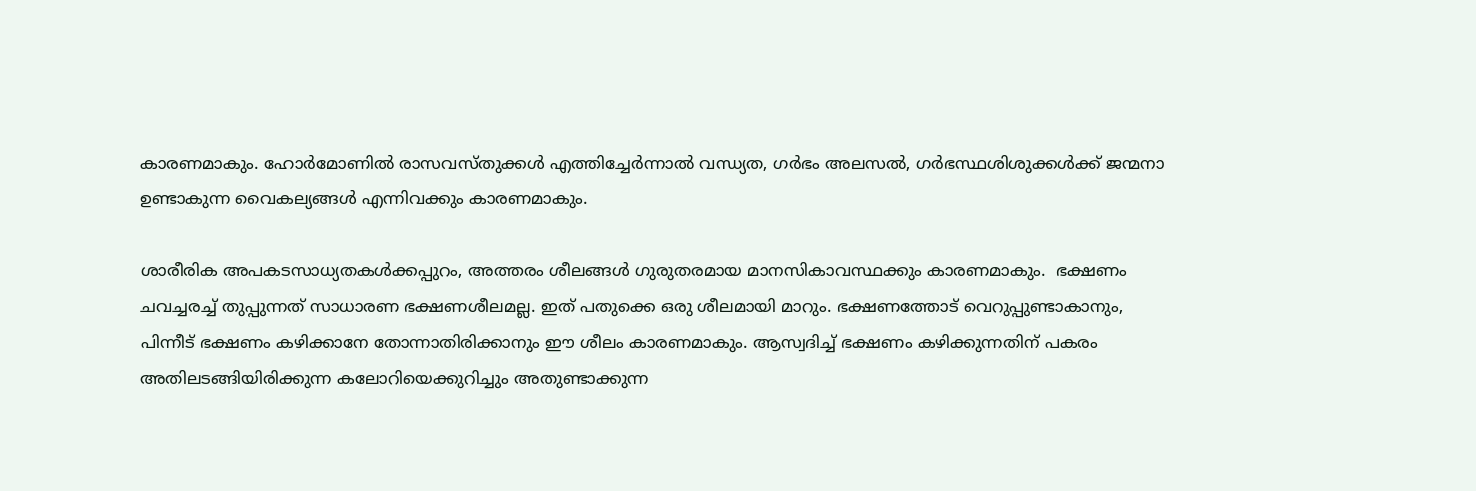കാരണമാകും. ഹോര്‍മോണില്‍ രാസവസ്തുക്കള്‍ എത്തിച്ചേര്‍ന്നാല്‍ വന്ധ്യത, ഗർഭം അലസൽ, ഗര്‍ഭസ്ഥശിശുക്കള്‍ക്ക് ജന്മനാ ഉണ്ടാകുന്ന വൈകല്യങ്ങള്‍ എന്നിവക്കും കാരണമാകും.

ശാരീരിക അപകടസാധ്യതകൾക്കപ്പുറം, അത്തരം ശീലങ്ങള്‍ ഗുരുതരമായ മാനസികാവസ്ഥക്കും കാരണമാകും.  ഭക്ഷണം ചവച്ചരച്ച് തുപ്പുന്നത് സാധാരണ ഭക്ഷണശീലമല്ല. ഇത് പതുക്കെ ഒരു ശീലമായി മാറും. ഭക്ഷണത്തോട് വെറുപ്പുണ്ടാകാനും, പിന്നീട് ഭക്ഷണം കഴിക്കാനേ തോന്നാതിരിക്കാനും ഈ ശീലം കാരണമാകും. ആസ്വദിച്ച് ഭക്ഷണം കഴിക്കുന്നതിന് പകരം അതിലടങ്ങിയിരിക്കുന്ന കലോറിയെക്കുറിച്ചും അതുണ്ടാക്കുന്ന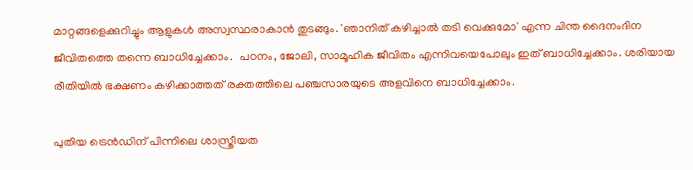മാറ്റങ്ങളെക്കുറിച്ചും ആളുകള്‍ അസ്വസ്ഥരാകാന്‍ തുടങ്ങും. 'ഞാനിത് കഴിച്ചാല്‍ തടി വെക്കുമോ' എന്ന ചിന്ത ദൈനംദിന ജീവിതത്തെ തന്നെ ബാധിച്ചേക്കാം.  പഠനം, ജോലി, സാമൂഹിക ജീവിതം എന്നിവയെപോലും ഇത് ബാധിച്ചേക്കാം. ശരിയായ രീതിയിൽ ഭക്ഷണം കഴിക്കാത്തത് രക്തത്തിലെ പഞ്ചസാരയുടെ അളവിനെ ബാധിച്ചേക്കാം.

പുതിയ ട്രെന്‍ഡിന് പിന്നിലെ ശാസ്ത്രീയത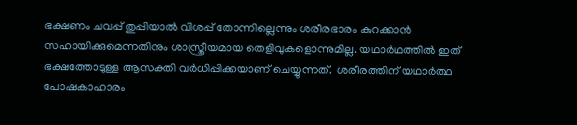ഭക്ഷണം ചവപ്പ് തുപ്പിയാല്‍ വിശപ്പ് തോന്നില്ലെന്നും ശരീരഭാരം കുറക്കാന്‍ സഹായിക്കുമെന്നതിനും ശാസ്ത്രീയമായ തെളിവുകളൊന്നുമില്ല. യഥാര്‍ഥത്തില്‍ ഇത് ഭക്ഷത്തോടുള്ള ആസക്തി വര്‍ധിപ്പിക്കയാണ് ചെയ്യുന്നത്.  ശരീരത്തിന് യഥാർത്ഥ പോഷകാഹാരം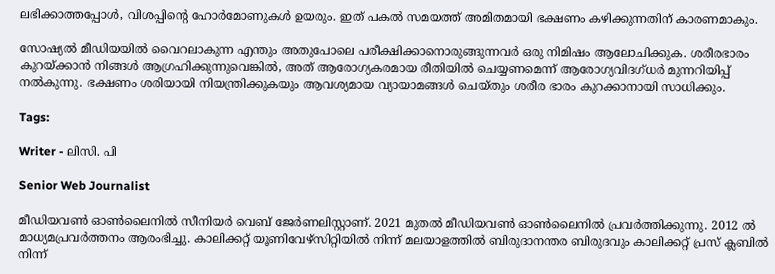ലഭിക്കാത്തപ്പോൾ, വിശപ്പിന്റെ ഹോർമോണുകൾ ഉയരും. ഇത് പകൽ സമയത്ത് അമിതമായി ഭക്ഷണം കഴിക്കുന്നതിന് കാരണമാകും.

സോഷ്യല്‍ മീഡിയയില്‍ വൈറലാകുന്ന എന്തും അതുപോലെ പരീക്ഷിക്കാനൊരുങ്ങുന്നവര്‍ ഒരു നിമിഷം ആലോചിക്കുക. ശരീരഭാരം കുറയ്ക്കാൻ നിങ്ങൾ ആഗ്രഹിക്കുന്നുവെങ്കിൽ, അത് ആരോഗ്യകരമായ രീതിയിൽ ചെയ്യണമെന്ന് ആരോഗ്യവിദഗ്ധര്‍ മുന്നറിയിപ്പ് നല്‍കുന്നു. ഭക്ഷണം ശരിയായി നിയന്ത്രിക്കുകയും ആവശ്യമായ വ്യായാമങ്ങള്‍ ചെയ്തും ശരീര ഭാരം കുറക്കാനായി സാധിക്കും.

Tags:

Writer - ലിസി. പി

Senior Web Journalist

മീഡിയവൺ ഓൺലൈനിൽ സീനിയർ വെബ് ജേർണലിസ്റ്റാണ്. 2021 മുതൽ മീഡിയവൺ ഓൺലൈനിൽ പ്രവർത്തിക്കുന്നു. 2012 ല്‍ മാധ്യമപ്രവര്‍ത്തനം ആരംഭിച്ചു. കാലിക്കറ്റ് യൂണിവേഴ്‌സിറ്റിയിൽ നിന്ന് മലയാളത്തിൽ ബിരുദാനന്തര ബിരുദവും കാലിക്കറ്റ് പ്രസ് ക്ലബിൽ നിന്ന്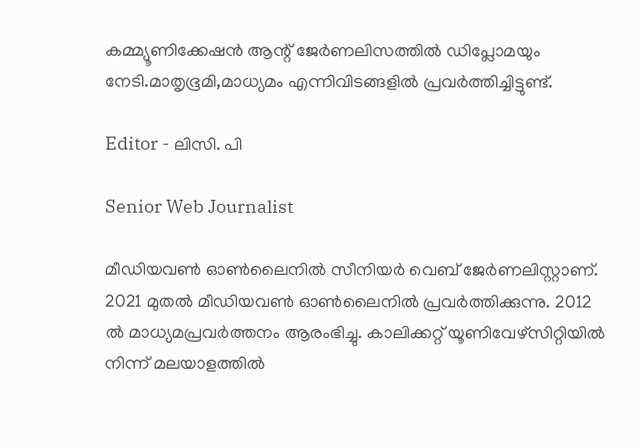കമ്മ്യൂണിക്കേഷൻ ആന്റ് ജേർണലിസത്തിൽ ഡിപ്ലോമയും നേടി.മാതൃഭൂമി,മാധ്യമം എന്നിവിടങ്ങളിൽ പ്രവർത്തിച്ചിട്ടുണ്ട്.

Editor - ലിസി. പി

Senior Web Journalist

മീഡിയവൺ ഓൺലൈനിൽ സീനിയർ വെബ് ജേർണലിസ്റ്റാണ്. 2021 മുതൽ മീഡിയവൺ ഓൺലൈനിൽ പ്രവർത്തിക്കുന്നു. 2012 ല്‍ മാധ്യമപ്രവര്‍ത്തനം ആരംഭിച്ചു. കാലിക്കറ്റ് യൂണിവേഴ്‌സിറ്റിയിൽ നിന്ന് മലയാളത്തിൽ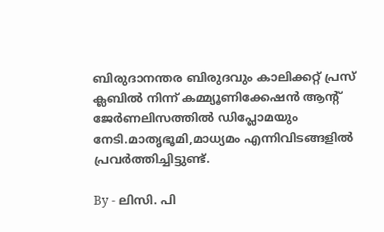ബിരുദാനന്തര ബിരുദവും കാലിക്കറ്റ് പ്രസ് ക്ലബിൽ നിന്ന് കമ്മ്യൂണിക്കേഷൻ ആന്റ് ജേർണലിസത്തിൽ ഡിപ്ലോമയും നേടി.മാതൃഭൂമി,മാധ്യമം എന്നിവിടങ്ങളിൽ പ്രവർത്തിച്ചിട്ടുണ്ട്.

By - ലിസി. പി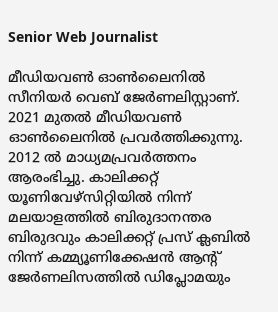Senior Web Journalist

മീഡിയവൺ ഓൺലൈനിൽ സീനിയർ വെബ് ജേർണലിസ്റ്റാണ്. 2021 മുതൽ മീഡിയവൺ ഓൺലൈനിൽ പ്രവർത്തിക്കുന്നു. 2012 ല്‍ മാധ്യമപ്രവര്‍ത്തനം ആരംഭിച്ചു. കാലിക്കറ്റ് യൂണിവേഴ്‌സിറ്റിയിൽ നിന്ന് മലയാളത്തിൽ ബിരുദാനന്തര ബിരുദവും കാലിക്കറ്റ് പ്രസ് ക്ലബിൽ നിന്ന് കമ്മ്യൂണിക്കേഷൻ ആന്റ് ജേർണലിസത്തിൽ ഡിപ്ലോമയും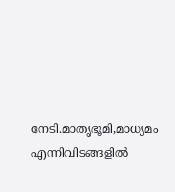നേടി.മാതൃഭൂമി,മാധ്യമം എന്നിവിടങ്ങളിൽ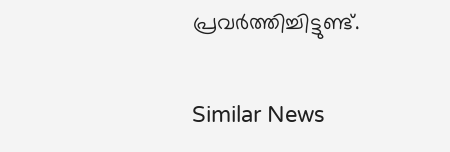പ്രവർത്തിച്ചിട്ടുണ്ട്.

Similar News